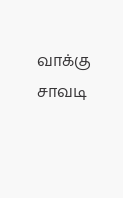வாக்கு சாவடி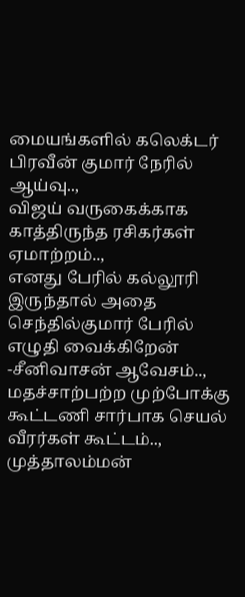மையங்களில் கலெக்டர் பிரவீன் குமார் நேரில் ஆய்வு..,
விஜய் வருகைக்காக காத்திருந்த ரசிகர்கள் ஏமாற்றம்..,
எனது பேரில் கல்லூரி இருந்தால் அதை செந்தில்குமார் பேரில் எழுதி வைக்கிறேன் -சீனிவாசன் ஆவேசம்..,
மதச்சாற்பற்ற முற்போக்கு கூட்டணி சார்பாக செயல் வீரர்கள் கூட்டம்..,
முத்தாலம்மன்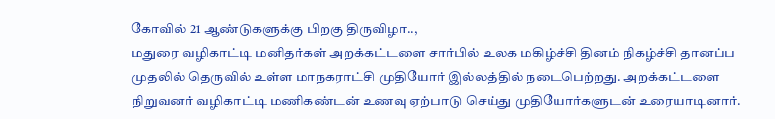கோவில் 21 ஆண்டுகளுக்கு பிறகு திருவிழா..,
மதுரை வழிகாட்டி மனிதர்கள் அறக்கட்டளை சார்பில் உலக மகிழ்ச்சி தினம் நிகழ்ச்சி தானப்ப முதலில் தெருவில் உள்ள மாநகராட்சி முதியோர் இல்லத்தில் நடைபெற்றது. அறக்கட்டளை நிறுவனர் வழிகாட்டி மணிகண்டன் உணவு ஏற்பாடு செய்து முதியோர்களுடன் உரையாடினார்.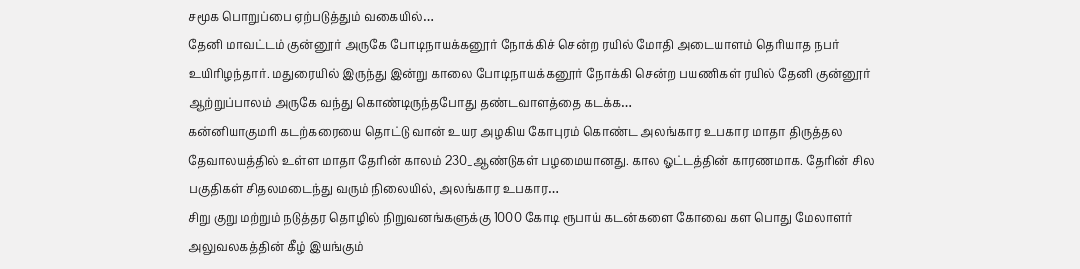சமூக பொறுப்பை ஏற்படுத்தும் வகையில்…
தேனி மாவட்டம் குன்னூர் அருகே போடிநாயக்கனூர் நோக்கிச் சென்ற ரயில் மோதி அடையாளம் தெரியாத நபர் உயிரிழந்தார். மதுரையில் இருந்து இன்று காலை போடிநாயக்கனூர் நோக்கி சென்ற பயணிகள் ரயில் தேனி குன்னூர் ஆற்றுப்பாலம் அருகே வந்து கொண்டிருந்தபோது தண்டவாளத்தை கடக்க…
கன்னியாகுமரி கடற்கரையை தொட்டு வான் உயர அழகிய கோபுரம் கொண்ட அலங்கார உபகார மாதா திருத்தல தேவாலயத்தில் உள்ள மாதா தேரின் காலம் 230_ஆண்டுகள் பழமையானது. கால ஓட்டத்தின் காரணமாக. தேரின் சில பகுதிகள் சிதலமடைந்து வரும் நிலையில், அலங்கார உபகார…
சிறு குறு மற்றும் நடுத்தர தொழில் நிறுவனங்களுக்கு 1000 கோடி ரூபாய் கடன்களை கோவை கள பொது மேலாளர் அலுவலகத்தின் கீழ் இயங்கும்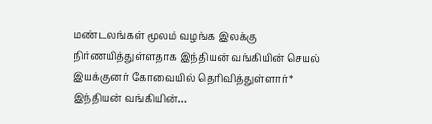மண்டலங்கள் மூலம் வழங்க இலக்கு நிர்ணயித்துள்ளதாக இந்தியன் வங்கியின் செயல் இயக்குனர் கோவையில் தெரிவித்துள்ளார்* இந்தியன் வங்கியின்…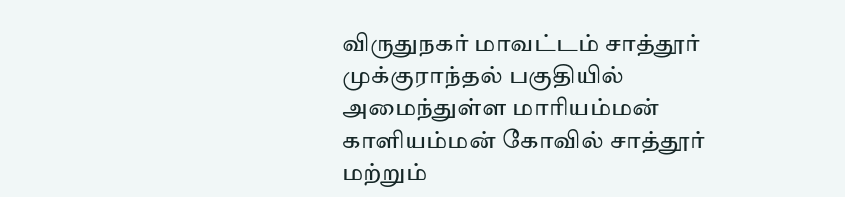விருதுநகர் மாவட்டம் சாத்தூர் முக்குராந்தல் பகுதியில் அமைந்துள்ள மாரியம்மன் காளியம்மன் கோவில் சாத்தூர் மற்றும்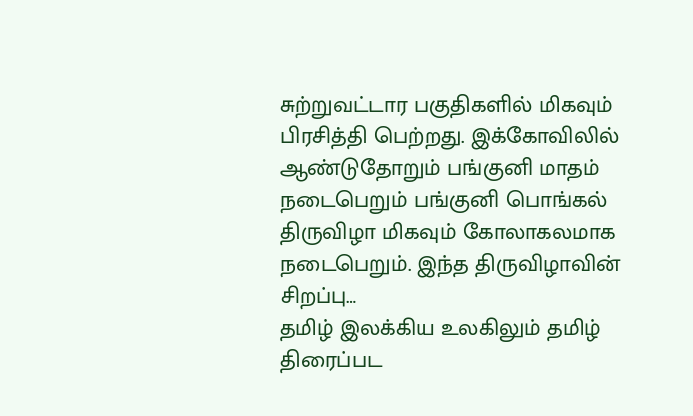சுற்றுவட்டார பகுதிகளில் மிகவும் பிரசித்தி பெற்றது. இக்கோவிலில் ஆண்டுதோறும் பங்குனி மாதம் நடைபெறும் பங்குனி பொங்கல் திருவிழா மிகவும் கோலாகலமாக நடைபெறும். இந்த திருவிழாவின் சிறப்பு…
தமிழ் இலக்கிய உலகிலும் தமிழ் திரைப்பட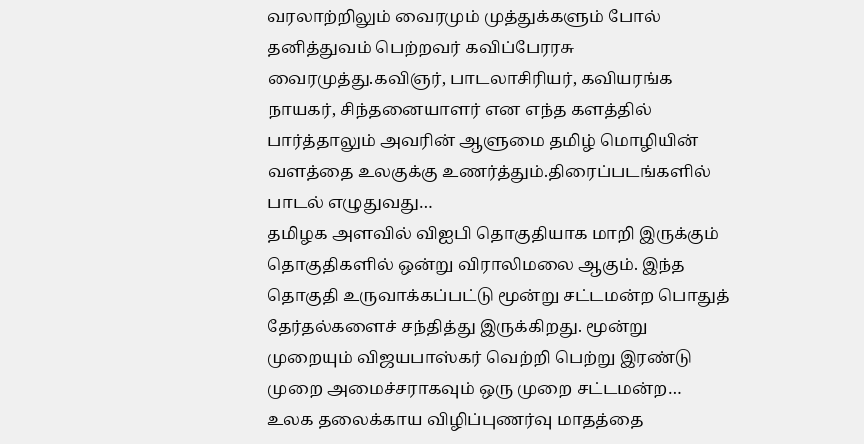வரலாற்றிலும் வைரமும் முத்துக்களும் போல் தனித்துவம் பெற்றவர் கவிப்பேரரசு வைரமுத்து.கவிஞர், பாடலாசிரியர், கவியரங்க நாயகர், சிந்தனையாளர் என எந்த களத்தில் பார்த்தாலும் அவரின் ஆளுமை தமிழ் மொழியின் வளத்தை உலகுக்கு உணர்த்தும்.திரைப்படங்களில் பாடல் எழுதுவது…
தமிழக அளவில் விஐபி தொகுதியாக மாறி இருக்கும் தொகுதிகளில் ஒன்று விராலிமலை ஆகும். இந்த தொகுதி உருவாக்கப்பட்டு மூன்று சட்டமன்ற பொதுத் தேர்தல்களைச் சந்தித்து இருக்கிறது. மூன்று முறையும் விஜயபாஸ்கர் வெற்றி பெற்று இரண்டு முறை அமைச்சராகவும் ஒரு முறை சட்டமன்ற…
உலக தலைக்காய விழிப்புணர்வு மாதத்தை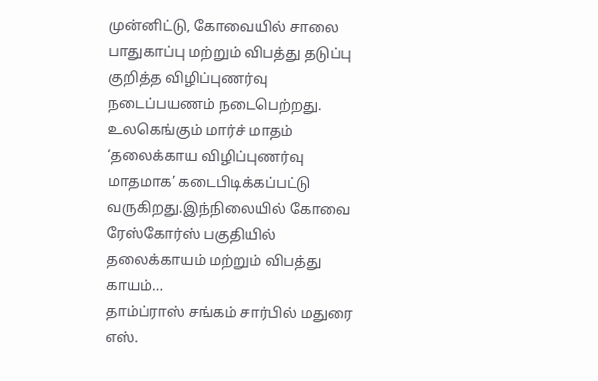முன்னிட்டு, கோவையில் சாலை பாதுகாப்பு மற்றும் விபத்து தடுப்பு குறித்த விழிப்புணர்வு நடைப்பயணம் நடைபெற்றது. உலகெங்கும் மார்ச் மாதம் ‘தலைக்காய விழிப்புணர்வு மாதமாக’ கடைபிடிக்கப்பட்டு வருகிறது.இந்நிலையில் கோவை ரேஸ்கோர்ஸ் பகுதியில் தலைக்காயம் மற்றும் விபத்து காயம்…
தாம்ப்ராஸ் சங்கம் சார்பில் மதுரை எஸ்.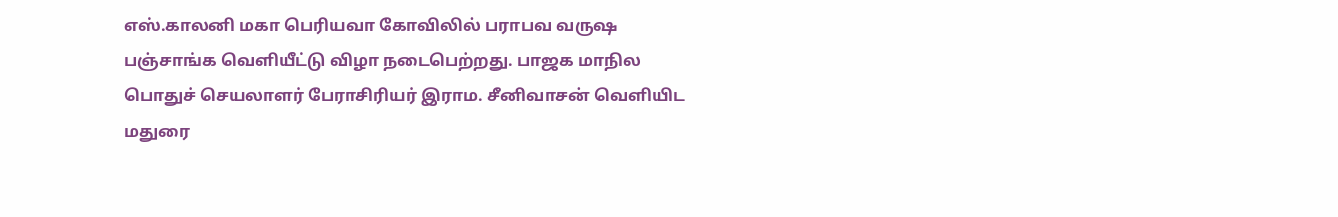எஸ்.காலனி மகா பெரியவா கோவிலில் பராபவ வருஷ பஞ்சாங்க வெளியீட்டு விழா நடைபெற்றது. பாஜக மாநில பொதுச் செயலாளர் பேராசிரியர் இராம. சீனிவாசன் வெளியிட மதுரை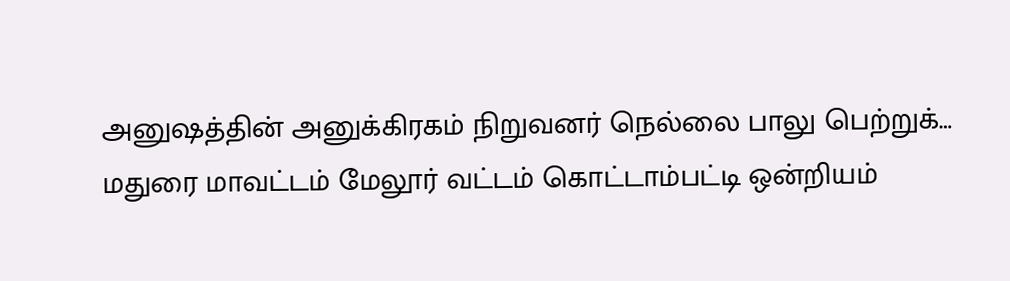அனுஷத்தின் அனுக்கிரகம் நிறுவனர் நெல்லை பாலு பெற்றுக்…
மதுரை மாவட்டம் மேலூர் வட்டம் கொட்டாம்பட்டி ஒன்றியம்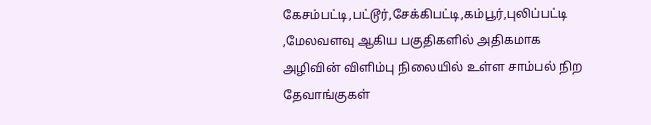கேசம்பட்டி,பட்டூர்,சேக்கிபட்டி,கம்பூர்,புலிப்பட்டி ,மேலவளவு ஆகிய பகுதிகளில் அதிகமாக அழிவின் விளிம்பு நிலையில் உள்ள சாம்பல் நிற தேவாங்குகள்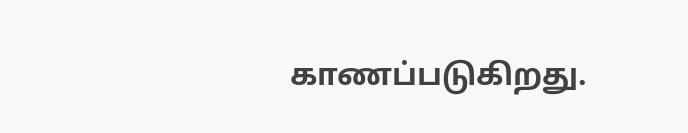காணப்படுகிறது.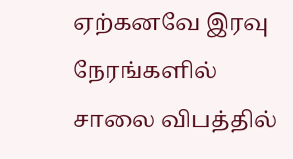ஏற்கனவே இரவு நேரங்களில் சாலை விபத்தில்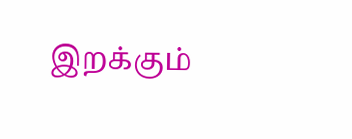இறக்கும்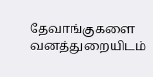தேவாங்குகளை வனத்துறையிடம்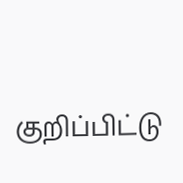குறிப்பிட்டு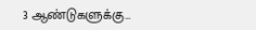3 ஆண்டுகளுக்கு…